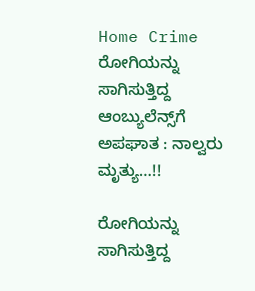Home Crime ರೋಗಿಯನ್ನು ಸಾಗಿಸುತ್ತಿದ್ದ ಆಂಬ್ಯುಲೆನ್ಸ್‌ಗೆ ಅಪಘಾತ : ನಾಲ್ವರು ಮೃತ್ಯು…!!

ರೋಗಿಯನ್ನು ಸಾಗಿಸುತ್ತಿದ್ದ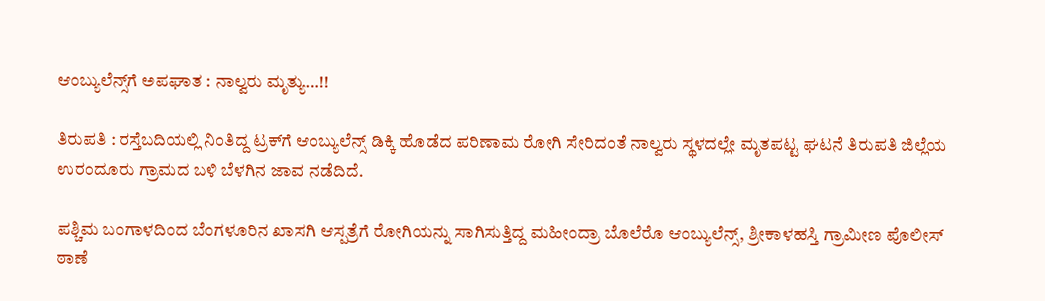ಆಂಬ್ಯುಲೆನ್ಸ್‌ಗೆ ಅಪಘಾತ : ನಾಲ್ವರು ಮೃತ್ಯು…!!

ತಿರುಪತಿ : ರಸ್ತೆಬದಿಯಲ್ಲಿ ನಿಂತಿದ್ದ ಟ್ರಕ್‌ಗೆ ಆಂಬ್ಯುಲೆನ್ಸ್ ಡಿಕ್ಕಿ ಹೊಡೆದ ಪರಿಣಾಮ ರೋಗಿ ಸೇರಿದಂತೆ ನಾಲ್ವರು ಸ್ಥಳದಲ್ಲೇ ಮೃತಪಟ್ಟ ಘಟನೆ ತಿರುಪತಿ ಜಿಲ್ಲೆಯ ಉರಂದೂರು ಗ್ರಾಮದ ಬಳಿ ಬೆಳಗಿನ ಜಾವ ನಡೆದಿದೆ.

ಪಶ್ಚಿಮ ಬಂಗಾಳದಿಂದ ಬೆಂಗಳೂರಿನ ಖಾಸಗಿ ಆಸ್ಪತ್ರೆಗೆ ರೋಗಿಯನ್ನು ಸಾಗಿಸುತ್ತಿದ್ದ ಮಹೀಂದ್ರಾ ಬೊಲೆರೊ ಆಂಬ್ಯುಲೆನ್ಸ್, ಶ್ರೀಕಾಳಹಸ್ತಿ ಗ್ರಾಮೀಣ ಪೊಲೀಸ್ ಠಾಣೆ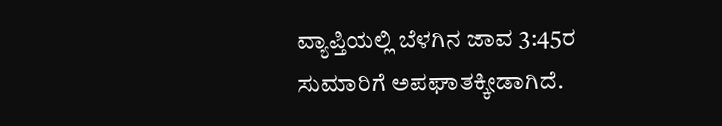ವ್ಯಾಪ್ತಿಯಲ್ಲಿ ಬೆಳಗಿನ ಜಾವ 3:45ರ ಸುಮಾರಿಗೆ ಅಪಘಾತಕ್ಕೀಡಾಗಿದೆ.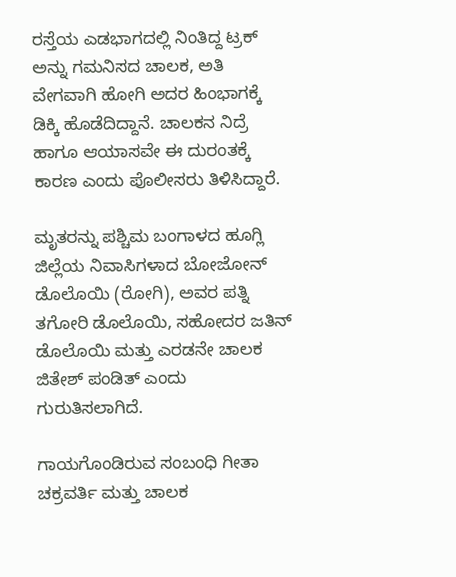ರಸ್ತೆಯ ಎಡಭಾಗದಲ್ಲಿ ನಿಂತಿದ್ದ ಟ್ರಕ್ ಅನ್ನು ಗಮನಿಸದ ಚಾಲಕ, ಅತಿ ವೇಗವಾಗಿ ಹೋಗಿ ಅದರ ಹಿಂಭಾಗಕ್ಕೆ ಡಿಕ್ಕಿ ಹೊಡೆದಿದ್ದಾನೆ. ಚಾಲಕನ ನಿದ್ರೆ ಹಾಗೂ ಆಯಾಸವೇ ಈ ದುರಂತಕ್ಕೆ ಕಾರಣ ಎಂದು ಪೊಲೀಸರು ತಿಳಿಸಿದ್ದಾರೆ.

ಮೃತರನ್ನು ಪಶ್ಚಿಮ ಬಂಗಾಳದ ಹೂಗ್ಲಿ ಜಿಲ್ಲೆಯ ನಿವಾಸಿಗಳಾದ ಬೋಜೋನ್ ಡೊಲೊಯಿ (ರೋಗಿ), ಅವರ ಪತ್ನಿ ತಗೋರಿ ಡೊಲೊಯಿ, ಸಹೋದರ ಜತಿನ್ ಡೊಲೊಯಿ ಮತ್ತು ಎರಡನೇ ಚಾಲಕ ಜಿತೇಶ್ ಪಂಡಿತ್ ಎಂದು ಗುರುತಿಸಲಾಗಿದೆ.

ಗಾಯಗೊಂಡಿರುವ ಸಂಬಂಧಿ ಗೀತಾ ಚಕ್ರವರ್ತಿ ಮತ್ತು ಚಾಲಕ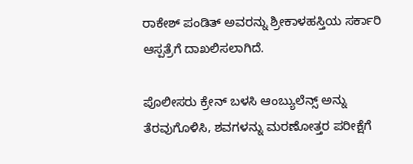ರಾಕೇಶ್ ಪಂಡಿತ್ ಅವರನ್ನು ಶ್ರೀಕಾಳಹಸ್ತಿಯ ಸರ್ಕಾರಿ ಆಸ್ಪತ್ರೆಗೆ ದಾಖಲಿಸಲಾಗಿದೆ.

ಪೊಲೀಸರು ಕ್ರೇನ್ ಬಳಸಿ ಆಂಬ್ಯುಲೆನ್ಸ್ ಅನ್ನು ತೆರವುಗೊಳಿಸಿ, ಶವಗಳನ್ನು ಮರಣೋತ್ತರ ಪರೀಕ್ಷೆಗೆ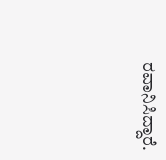ರವಾನಿಸಿದ್ದಾರೆ.